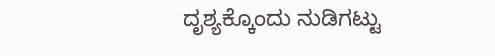ದೃಶ್ಯಕ್ಕೊಂದು ನುಡಿಗಟ್ಟು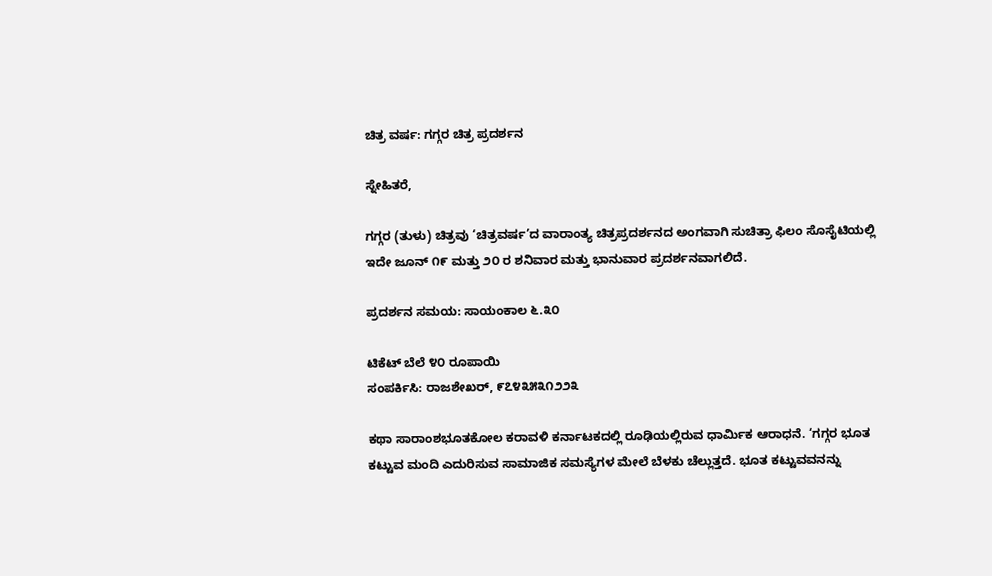ಚಿತ್ರ ವರ್ಷ: ಗಗ್ಗರ ಚಿತ್ರ ಪ್ರದರ್ಶನ

ಸ್ನೇಹಿತರೆ,

ಗಗ್ಗರ (ತುಳು) ಚಿತ್ರವು ‘ಚಿತ್ರವರ್ಷ’ದ ವಾರಾಂತ್ಯ ಚಿತ್ರಪ್ರದರ್ಶನದ ಅಂಗವಾಗಿ ಸುಚಿತ್ರಾ ಫಿಲಂ ಸೊಸೈಟಿಯಲ್ಲಿ ಇದೇ ಜೂನ್ ೧೯ ಮತ್ತು ೨೦ ರ ಶನಿವಾರ ಮತ್ತು ಭಾನುವಾರ ಪ್ರದರ್ಶನವಾಗಲಿದೆ.

ಪ್ರದರ್ಶನ ಸಮಯ: ಸಾಯಂಕಾಲ ೬.೩೦

ಟಿಕೆಟ್ ಬೆಲೆ ೪೦ ರೂಪಾಯಿ
ಸಂಪರ್ಕಿಸಿ: ರಾಜಶೇಖರ್, ೯೭೪೩೫೩೧೨೨೩

ಕಥಾ ಸಾರಾಂಶಭೂತಕೋಲ ಕರಾವಳಿ ಕರ್ನಾಟಕದಲ್ಲಿ ರೂಢಿಯಲ್ಲಿರುವ ಧಾರ್ಮಿಕ ಆರಾಧನೆ. ‘ಗಗ್ಗರ ಭೂತ ಕಟ್ಟುವ ಮಂದಿ ಎದುರಿಸುವ ಸಾಮಾಜಿಕ ಸಮಸ್ಯೆಗಳ ಮೇಲೆ ಬೆಳಕು ಚೆಲ್ಲುತ್ತದೆ. ಭೂತ ಕಟ್ಟುವವನನ್ನು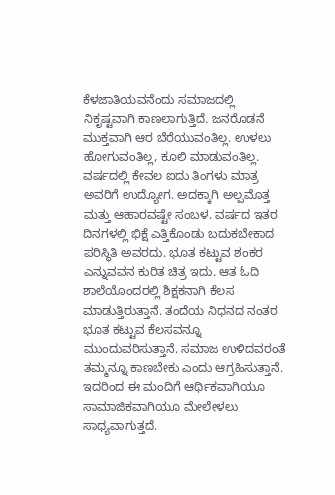ಕೆಳಜಾತಿಯವನೆಂದು ಸಮಾಜದಲ್ಲಿ ನಿಕೃಷ್ಟವಾಗಿ ಕಾಣಲಾಗುತ್ತಿದೆ. ಜನರೊಡನೆ ಮುಕ್ತವಾಗಿ ಆರ ಬೆರೆಯುವಂತಿಲ್ಲ. ಉಳಲು ಹೋಗುವಂತಿಲ್ಲ, ಕೂಲಿ ಮಾಡುವಂತಿಲ್ಲ. ವರ್ಷದಲ್ಲಿ ಕೇವಲ ಐದು ತಿಂಗಳು ಮಾತ್ರ ಅವರಿಗೆ ಉದ್ಯೋಗ. ಅದಕ್ಕಾಗಿ ಅಲ್ಪಮೊತ್ತ ಮತ್ತು ಆಹಾರವಷ್ಟೇ ಸಂಬಳ. ವರ್ಷದ ಇತರ ದಿನಗಳಲ್ಲಿ ಭಿಕ್ಷೆ ಎತ್ತಿಕೊಂಡು ಬದುಕಬೇಕಾದ ಪರಿಸ್ಥಿತಿ ಅವರದು. ಭೂತ ಕಟ್ಟುವ ಶಂಕರ ಎನ್ನುವವನ ಕುರಿತ ಚಿತ್ರ ಇದು. ಆತ ಓದಿ ಶಾಲೆಯೊಂದರಲ್ಲಿ ಶಿಕ್ಷಕನಾಗಿ ಕೆಲಸ ಮಾಡುತ್ತಿರುತ್ತಾನೆ. ತಂದೆಯ ನಿಧನದ ನಂತರ ಭೂತ ಕಟ್ಟುವ ಕೆಲಸವನ್ನೂ ಮುಂದುವರಿಸುತ್ತಾನೆ. ಸಮಾಜ ಉಳಿದವರಂತೆ ತಮ್ಮನ್ನೂ ಕಾಣಬೇಕು ಎಂದು ಆಗ್ರಹಿಸುತ್ತಾನೆ. ಇದರಿಂದ ಈ ಮಂದಿಗೆ ಆರ್ಥಿಕವಾಗಿಯೂ ಸಾಮಾಜಿಕವಾಗಿಯೂ ಮೇಲೇಳಲು ಸಾಧ್ಯವಾಗುತ್ತದೆ.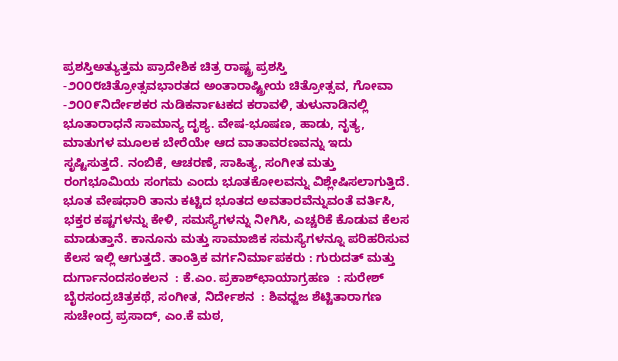ಪ್ರಶಸ್ತಿ‌ಅತ್ಯುತ್ತಮ ಪ್ರಾದೇಶಿಕ ಚಿತ್ರ ರಾಷ್ಟ್ರ ಪ್ರಶಸ್ತಿ -೨೦೦೮ಚಿತ್ರೋತ್ಸವಭಾರತದ ಅಂತಾರಾಷ್ಟ್ರೀಯ ಚಿತ್ರೋತ್ಸವ, ಗೋವಾ -೨೦೦೯ನಿರ್ದೇಶಕರ ನುಡಿಕರ್ನಾಟಕದ ಕರಾವಳಿ, ತುಳುನಾಡಿನಲ್ಲಿ ಭೂತಾರಾಧನೆ ಸಾಮಾನ್ಯ ದೃಶ್ಯ. ವೇಷ-ಭೂಷಣ, ಹಾಡು, ನೃತ್ಯ, ಮಾತುಗಳ ಮೂಲಕ ಬೇರೆಯೇ ಆದ ವಾತಾವರಣವನ್ನು ಇದು ಸೃಷ್ಟಿಸುತ್ತದೆ. ನಂಬಿಕೆ, ಆಚರಣೆ, ಸಾಹಿತ್ಯ, ಸಂಗೀತ ಮತ್ತು ರಂಗಭೂಮಿಯ ಸಂಗಮ ಎಂದು ಭೂತಕೋಲವನ್ನು ವಿಶ್ಲೇಷಿಸಲಾಗುತ್ತಿದೆ. ಭೂತ ವೇಷಧಾರಿ ತಾನು ಕಟ್ಟಿದ ಭೂತದ ಅವತಾರವೆನ್ನುವಂತೆ ವರ್ತಿಸಿ, ಭಕ್ತರ ಕಷ್ಟಗಳನ್ನು ಕೇಳಿ, ಸಮಸ್ಯೆಗಳನ್ನು ನೀಗಿಸಿ, ಎಚ್ಚರಿಕೆ ಕೊಡುವ ಕೆಲಸ ಮಾಡುತ್ತಾನೆ. ಕಾನೂನು ಮತ್ತು ಸಾಮಾಜಿಕ ಸಮಸ್ಯೆಗಳನ್ನೂ ಪರಿಹರಿಸುವ ಕೆಲಸ ಇಲ್ಲಿ ಆಗುತ್ತದೆ. ತಾಂತ್ರಿಕ ವರ್ಗನಿರ್ಮಾಪಕರು : ಗುರುದತ್ ಮತ್ತು ದುರ್ಗಾನಂದಸಂಕಲನ  : ಕೆ.ಎಂ. ಪ್ರಕಾಶ್‌ಛಾಯಾಗ್ರಹಣ  : ಸುರೇಶ್ ಬೈರಸಂದ್ರಚಿತ್ರಕಥೆ, ಸಂಗೀತ, ನಿರ್ದೇಶನ  : ಶಿವಧ್ಜಜ ಶೆಟ್ಟಿತಾರಾಗಣ ಸುಚೇಂದ್ರ ಪ್ರಸಾದ್, ಎಂ.ಕೆ ಮಠ,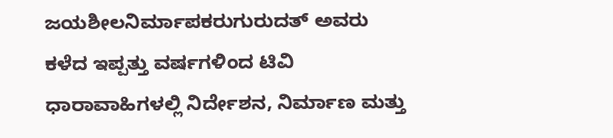ಜಯಶೀಲನಿರ್ಮಾಪಕರುಗುರುದತ್ ಅವರು ಕಳೆದ ಇಪ್ಪತ್ತು ವರ್ಷಗಳಿಂದ ಟಿವಿ ಧಾರಾವಾಹಿಗಳಲ್ಲಿ ನಿರ್ದೇಶನ, ನಿರ್ಮಾಣ ಮತ್ತು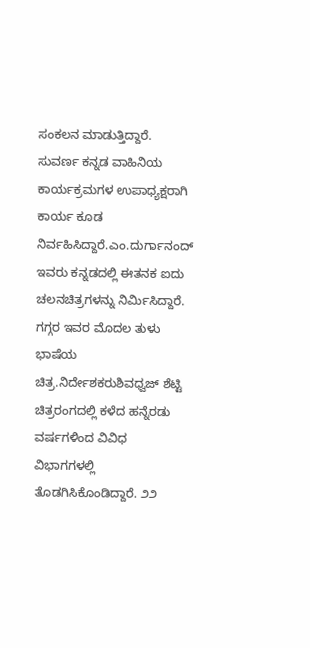ಸಂಕಲನ ಮಾಡುತ್ತಿದ್ದಾರೆ. ಸುವರ್ಣ ಕನ್ನಡ ವಾಹಿನಿಯ ಕಾರ್ಯಕ್ರಮಗಳ ಉಪಾಧ್ಯಕ್ಷರಾಗಿ ಕಾರ್ಯ ಕೂಡ ನಿರ್ವಹಿಸಿದ್ದಾರೆ.ಎಂ.ದುರ್ಗಾನಂದ್ ಇವರು ಕನ್ನಡದಲ್ಲಿ ಈತನಕ ಐದು ಚಲನಚಿತ್ರಗಳನ್ನು ನಿರ್ಮಿಸಿದ್ದಾರೆ. ಗಗ್ಗರ ಇವರ ಮೊದಲ ತುಳು ಭಾಷೆಯ ಚಿತ್ರ.ನಿರ್ದೇಶಕರುಶಿವಧ್ವಜ್ ಶೆಟ್ಟಿ ಚಿತ್ರರಂಗದಲ್ಲಿ ಕಳೆದ ಹನ್ನೆರಡು ವರ್ಷಗಳಿಂದ ವಿವಿಧ ವಿಭಾಗಗಳಲ್ಲಿ ತೊಡಗಿಸಿಕೊಂಡಿದ್ದಾರೆ. ೨೨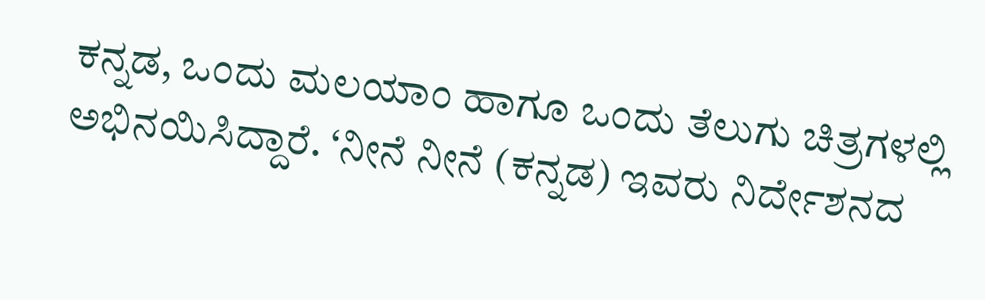ಕನ್ನಡ, ಒಂದು ಮಲಯಾಂ ಹಾಗೂ ಒಂದು ತೆಲುಗು ಚಿತ್ರಗಳಲ್ಲಿ ಅಭಿನಯಿಸಿದ್ದಾರೆ. ‘ನೀನೆ ನೀನೆ (ಕನ್ನಡ) ಇವರು ನಿರ್ದೇಶನದ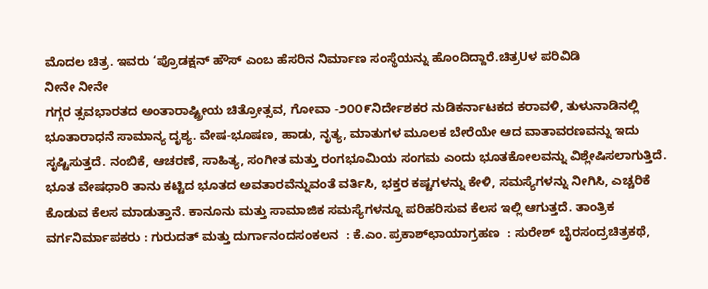ಮೊದಲ ಚಿತ್ರ. ಇವರು ‘ಪ್ರೊಡಕ್ಷನ್ ಹೌಸ್ ಎಂಬ ಹೆಸರಿನ ನಿರ್ಮಾಣ ಸಂಸ್ಥೆಯನ್ನು ಹೊಂದಿದ್ದಾರೆ.ಚಿತ್ರUಳ ಪರಿವಿಡಿ
ನೀನೇ ನೀನೇ
ಗಗ್ಗರ ತ್ಸವಭಾರತದ ಅಂತಾರಾಷ್ಟ್ರೀಯ ಚಿತ್ರೋತ್ಸವ, ಗೋವಾ -೨೦೦೯ನಿರ್ದೇಶಕರ ನುಡಿಕರ್ನಾಟಕದ ಕರಾವಳಿ, ತುಳುನಾಡಿನಲ್ಲಿ ಭೂತಾರಾಧನೆ ಸಾಮಾನ್ಯ ದೃಶ್ಯ. ವೇಷ-ಭೂಷಣ, ಹಾಡು, ನೃತ್ಯ, ಮಾತುಗಳ ಮೂಲಕ ಬೇರೆಯೇ ಆದ ವಾತಾವರಣವನ್ನು ಇದು ಸೃಷ್ಟಿಸುತ್ತದೆ. ನಂಬಿಕೆ, ಆಚರಣೆ, ಸಾಹಿತ್ಯ, ಸಂಗೀತ ಮತ್ತು ರಂಗಭೂಮಿಯ ಸಂಗಮ ಎಂದು ಭೂತಕೋಲವನ್ನು ವಿಶ್ಲೇಷಿಸಲಾಗುತ್ತಿದೆ. ಭೂತ ವೇಷಧಾರಿ ತಾನು ಕಟ್ಟಿದ ಭೂತದ ಅವತಾರವೆನ್ನುವಂತೆ ವರ್ತಿಸಿ, ಭಕ್ತರ ಕಷ್ಟಗಳನ್ನು ಕೇಳಿ, ಸಮಸ್ಯೆಗಳನ್ನು ನೀಗಿಸಿ, ಎಚ್ಚರಿಕೆ ಕೊಡುವ ಕೆಲಸ ಮಾಡುತ್ತಾನೆ. ಕಾನೂನು ಮತ್ತು ಸಾಮಾಜಿಕ ಸಮಸ್ಯೆಗಳನ್ನೂ ಪರಿಹರಿಸುವ ಕೆಲಸ ಇಲ್ಲಿ ಆಗುತ್ತದೆ. ತಾಂತ್ರಿಕ ವರ್ಗನಿರ್ಮಾಪಕರು : ಗುರುದತ್ ಮತ್ತು ದುರ್ಗಾನಂದಸಂಕಲನ  : ಕೆ.ಎಂ. ಪ್ರಕಾಶ್‌ಛಾಯಾಗ್ರಹಣ  : ಸುರೇಶ್ ಬೈರಸಂದ್ರಚಿತ್ರಕಥೆ,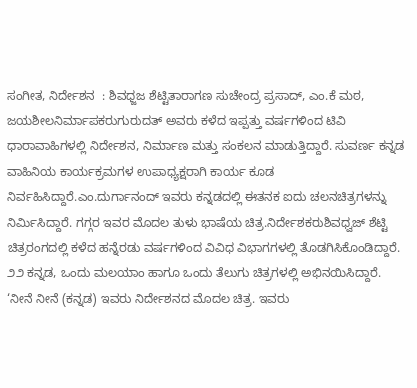ಸಂಗೀತ, ನಿರ್ದೇಶನ  : ಶಿವಧ್ಜಜ ಶೆಟ್ಟಿತಾರಾಗಣ ಸುಚೇಂದ್ರ ಪ್ರಸಾದ್, ಎಂ.ಕೆ ಮಠ, ಜಯಶೀಲನಿರ್ಮಾಪಕರುಗುರುದತ್ ಅವರು ಕಳೆದ ಇಪ್ಪತ್ತು ವರ್ಷಗಳಿಂದ ಟಿವಿ ಧಾರಾವಾಹಿಗಳಲ್ಲಿ ನಿರ್ದೇಶನ, ನಿರ್ಮಾಣ ಮತ್ತು ಸಂಕಲನ ಮಾಡುತ್ತಿದ್ದಾರೆ. ಸುವರ್ಣ ಕನ್ನಡ ವಾಹಿನಿಯ ಕಾರ್ಯಕ್ರಮಗಳ ಉಪಾಧ್ಯಕ್ಷರಾಗಿ ಕಾರ್ಯ ಕೂಡ ನಿರ್ವಹಿಸಿದ್ದಾರೆ.ಎಂ.ದುರ್ಗಾನಂದ್ ಇವರು ಕನ್ನಡದಲ್ಲಿ ಈತನಕ ಐದು ಚಲನಚಿತ್ರಗಳನ್ನು ನಿರ್ಮಿಸಿದ್ದಾರೆ. ಗಗ್ಗರ ಇವರ ಮೊದಲ ತುಳು ಭಾಷೆಯ ಚಿತ್ರ.ನಿರ್ದೇಶಕರುಶಿವಧ್ವಜ್ ಶೆಟ್ಟಿ ಚಿತ್ರರಂಗದಲ್ಲಿ ಕಳೆದ ಹನ್ನೆರಡು ವರ್ಷಗಳಿಂದ ವಿವಿಧ ವಿಭಾಗಗಳಲ್ಲಿ ತೊಡಗಿಸಿಕೊಂಡಿದ್ದಾರೆ. ೨೨ ಕನ್ನಡ, ಒಂದು ಮಲಯಾಂ ಹಾಗೂ ಒಂದು ತೆಲುಗು ಚಿತ್ರಗಳಲ್ಲಿ ಅಭಿನಯಿಸಿದ್ದಾರೆ. ‘ನೀನೆ ನೀನೆ (ಕನ್ನಡ) ಇವರು ನಿರ್ದೇಶನದ ಮೊದಲ ಚಿತ್ರ. ಇವರು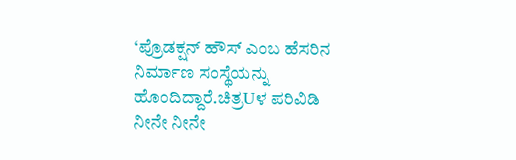‘ಪ್ರೊಡಕ್ಷನ್ ಹೌಸ್ ಎಂಬ ಹೆಸರಿನ ನಿರ್ಮಾಣ ಸಂಸ್ಥೆಯನ್ನು ಹೊಂದಿದ್ದಾರೆ.ಚಿತ್ರUಳ ಪರಿವಿಡಿ
ನೀನೇ ನೀನೇ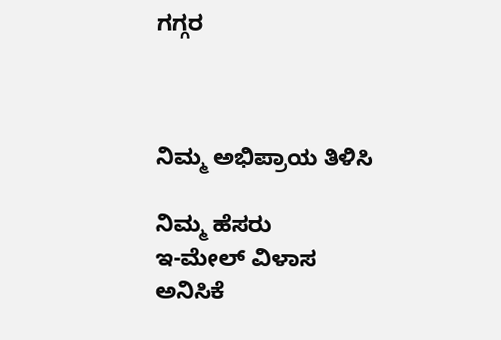ಗಗ್ಗರ



ನಿಮ್ಮ ಅಭಿಪ್ರಾಯ ತಿಳಿಸಿ

ನಿಮ್ಮ ಹೆಸರು
ಇ-ಮೇಲ್ ವಿಳಾಸ
ಅನಿಸಿಕೆ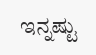ಇನ್ನಷ್ಟು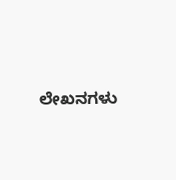ಲೇಖನಗಳು